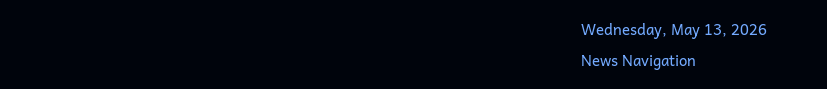Wednesday, May 13, 2026
News Navigation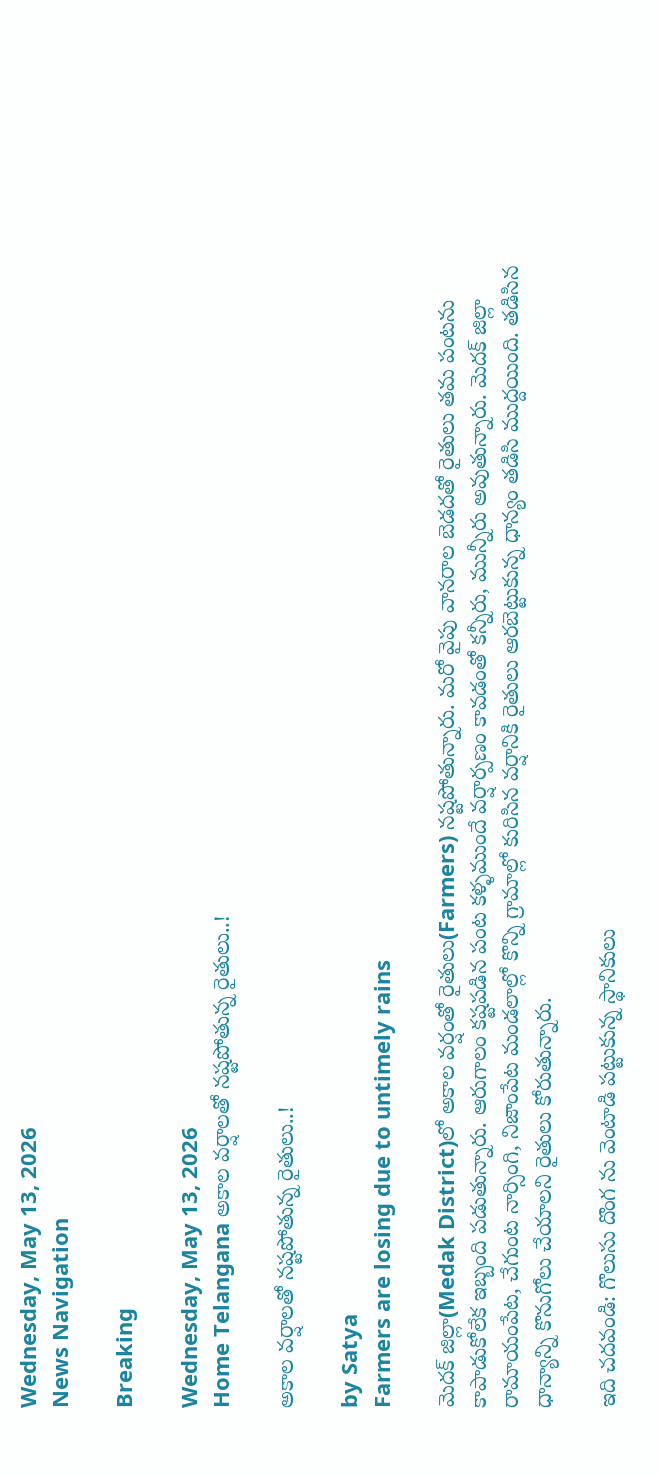Wednesday, May 13, 2026
News Navigation

Breaking

Wednesday, May 13, 2026
Home Telangana అకాల వర్షాలతో నష్టపోతున్న రైతులు..!

అకాల వర్షాలతో నష్టపోతున్న రైతులు..!

by Satya
Farmers are losing due to untimely rains

మెదక్ జిల్లా(Medak District)లో అకాల వర్షంతో రైతులు(Farmers) నష్టపోతున్నారు. మరో వైపు వానరాల బెడదతో రైతులు తమ పంటను కాపాడుకోలేక ఇబ్బంది పడుతున్నారు. ఆరుగాలం కష్టపడిన పంట కళ్ళముందే వర్షార్పణం కావడంతో కన్నీరు, మున్నీరు అవుతున్నారు. మెదక్ జిల్లా రామాయంపేట, చేగుంట నార్సింగి, నిజాంపేట మండలాల్లో కొన్ని గ్రామాల్లో కురిసిన వర్షానికి రైతులు ఆరబెట్టుకున్న ధాన్యం తడిసి ముద్దయింది. తడిసిన ధాన్యాన్ని కొనుగోలు చేయాలని రైతులు కోరుతున్నారు.

ఇది చదవండి: గొలుసు దొంగ ను వెంటాడి పట్టుకున్న స్థానికులు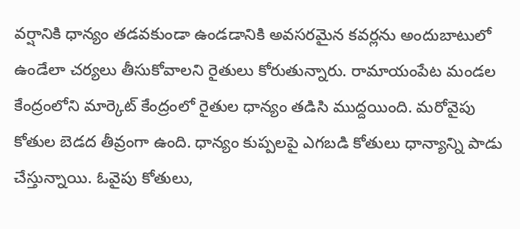వర్షానికి ధాన్యం తడవకుండా ఉండడానికి అవసరమైన కవర్లను అందుబాటులో ఉండేలా చర్యలు తీసుకోవాలని రైతులు కోరుతున్నారు. రామాయంపేట మండల కేంద్రంలోని మార్కెట్ కేంద్రంలో రైతుల ధాన్యం తడిసి ముద్దయింది. మరోవైపు కోతుల బెడద తీవ్రంగా ఉంది. ధాన్యం కుప్పలపై ఎగబడి కోతులు ధాన్యాన్ని పాడు చేస్తున్నాయి. ఓవైపు కోతులు,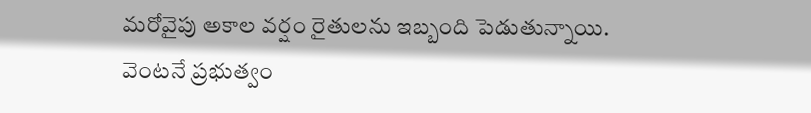మరోవైపు అకాల వర్షం రైతులను ఇబ్బంది పెడుతున్నాయి. వెంటనే ప్రభుత్వం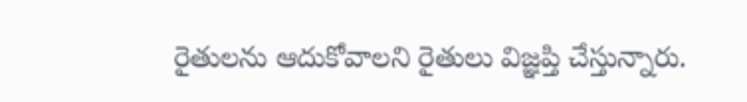రైతులను ఆదుకోవాలని రైతులు విజ్ఞప్తి చేస్తున్నారు.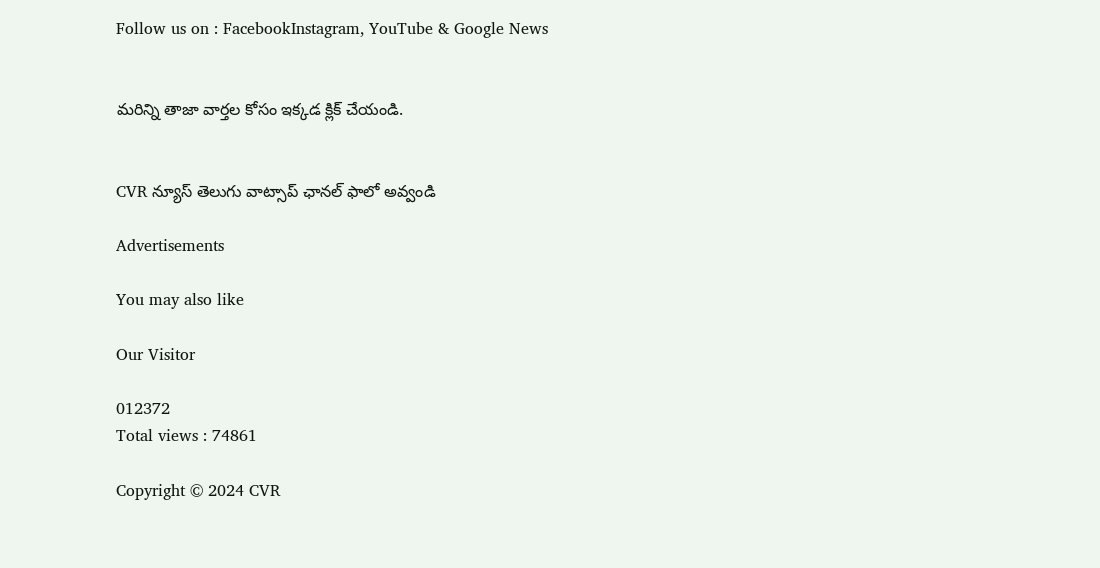Follow us on : FacebookInstagram, YouTube & Google News


మరిన్ని తాజా వార్తల కోసం ఇక్కడ క్లిక్ చేయండి.


CVR న్యూస్ తెలుగు వాట్సాప్ ఛానల్ ఫాలో అవ్వండి

Advertisements

You may also like

Our Visitor

012372
Total views : 74861

Copyright © 2024 CVR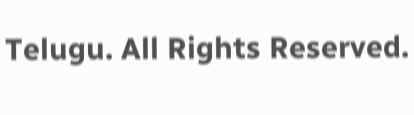Telugu. All Rights Reserved.